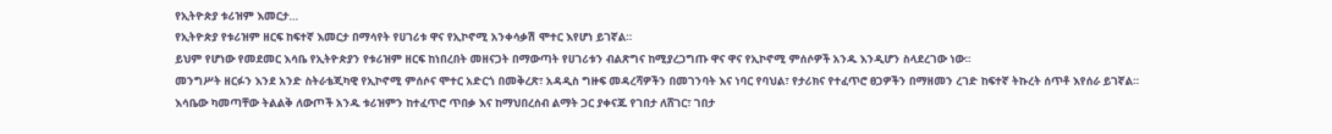የኢትዮጵያ ቱሪዝም እመርታ…
የኢትዮጵያ የቱሪዝም ዘርፍ ከፍተኛ እመርታ በማሳየት የሀገሪቱ ዋና የኢኮኖሚ አንቀሳቃሽ ሞተር እየሆነ ይገኛል።
ይህም የሆነው የመደመር እሳቤ የኢትዮጵያን የቱሪዝም ዘርፍ ከነበረበት መዘናጋት በማውጣት የሀገሪቱን ብልጽግና ከሚያረጋግጡ ዋና ዋና የኢኮኖሚ ምሰሶዎች አንዱ እንዲሆን ስላደረገው ነው፡፡
መንግሥት ዘርፉን እንደ አንድ ስትራቴጂካዊ የኢኮኖሚ ምሰሶና ሞተር አድርጎ በመቅረጽ፣ አዳዲስ ግዙፍ መዳረሻዎችን በመገንባት እና ነባር የባህል፣ የታሪክና የተፈጥሮ ፀጋዎችን በማዘመን ረገድ ከፍተኛ ትኩረት ሰጥቶ እየሰራ ይገኛል።
እሳቤው ካመጣቸው ትልልቅ ለውጦች አንዱ ቱሪዝምን ከተፈጥሮ ጥበቃ እና ከማህበረሰብ ልማት ጋር ያቀናጁ የገበታ ለሸገር፣ ገበታ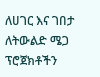ለሀገር እና ገበታ ለትውልድ ሜጋ ፕሮጀክቶችን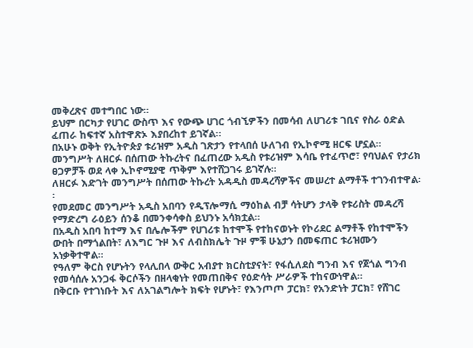መቅረጽና መተግበር ነው።
ይህም በርካታ የሀገር ውስጥ እና የውጭ ሀገር ጎብኚዎችን በመሳብ ለሀገሪቱ ገቢና የስራ ዕድል ፈጠራ ከፍተኛ አስተዋጽኦ እያበረከተ ይገኛል፡፡
በአሁኑ ወቅት የኢትዮጵያ ቱሪዝም አዲስ ገጽታን የተላበሰ ሁለገብ የኢኮኖሚ ዘርፍ ሆኗል። መንግሥት ለዘርፉ በሰጠው ትኩረትና በፈጠረው አዲስ የቱሪዝም እሳቤ የተፈጥሮ፣ የባህልና የታሪክ ፀጋዎቻች ወደ ላቀ ኢኮኖሚያዊ ጥቅም እየተሸጋገሩ ይገኛሉ።
ለዘርፉ እድገት መንግሥት በሰጠው ትኩረት አዳዲስ መዳረሻዎችና መሠረተ ልማቶች ተገንብተዋል፡፡
የመደመር መንግሥት አዲስ አበባን የዲፕሎማሲ ማዕከል ብቻ ሳትሆን ታላቅ የቱሪስት መዳረሻ የማድረግ ራዕይን ሰንቆ በመንቀሳቀስ ይህንኑ አሳክቷል።
በአዲስ አበባ ከተማ እና በሌሎችም የሀገሪቱ ከተሞች የተከናወኑት የኮሪደር ልማቶች የከተሞችን ውበት በማጎልበት፣ ለእግር ጉዞ እና ለብስክሌት ጉዞ ምቹ ሁኔታን በመፍጠር ቱሪዝሙን አነቃቅተዋል።
የዓለም ቅርስ የሆኑትን የላሊበላ ውቅር አብያተ ክርስቲያናት፣ የፋሲለደስ ግንብ እና የጀጎል ግንብ የመሳሰሉ አንጋፋ ቅርሶችን በዘላቂነት የመጠበቅና የዕድሳት ሥራዎች ተከናውነዋል።
በቅርቡ የተገነቡት እና ለአገልግሎት ክፍት የሆኑት፣ የእንጦጦ ፓርክ፣ የአንድነት ፓርክ፣ የሸገር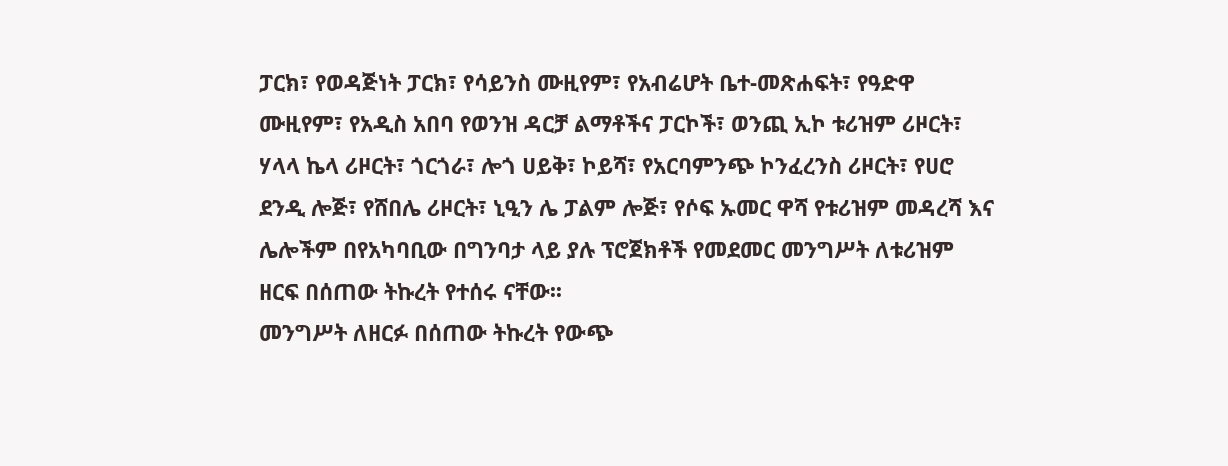ፓርክ፣ የወዳጅነት ፓርክ፣ የሳይንስ ሙዚየም፣ የአብሬሆት ቤተ-መጽሐፍት፣ የዓድዋ ሙዚየም፣ የአዲስ አበባ የወንዝ ዳርቻ ልማቶችና ፓርኮች፣ ወንጪ ኢኮ ቱሪዝም ሪዞርት፣ ሃላላ ኬላ ሪዞርት፣ ጎርጎራ፣ ሎጎ ሀይቅ፣ ኮይሻ፣ የአርባምንጭ ኮንፈረንስ ሪዞርት፣ የሀሮ ደንዲ ሎጅ፣ የሸበሌ ሪዞርት፣ ኒዒን ሌ ፓልም ሎጅ፣ የሶፍ ኡመር ዋሻ የቱሪዝም መዳረሻ እና ሌሎችም በየአካባቢው በግንባታ ላይ ያሉ ፕሮጀክቶች የመደመር መንግሥት ለቱሪዝም ዘርፍ በሰጠው ትኩረት የተሰሩ ናቸው፡፡
መንግሥት ለዘርፉ በሰጠው ትኩረት የውጭ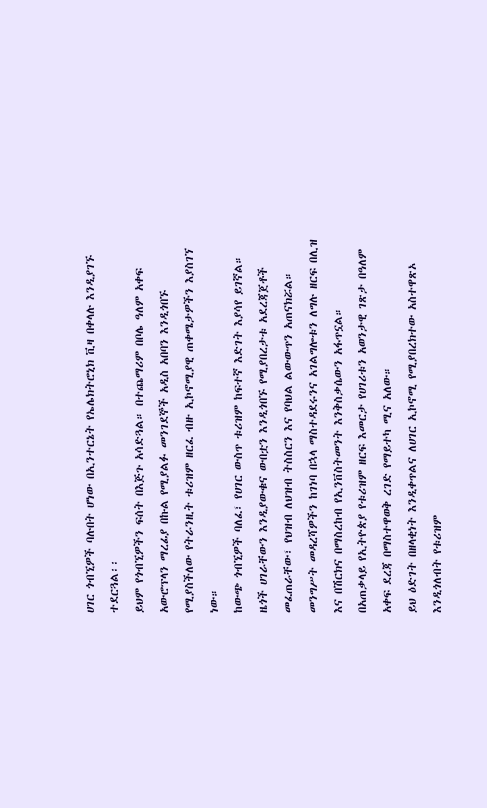ሀገር ጎብኚዎች ባሉበት ሆነው በኢንተርኔት የኤሌክትሮኒክ ቪዛ በቀላሉ እንዲያገኙ ተደርጓል፡፡
ይህም የጎብኚዎችን ፍሰት በእጅጉ አሳድጓል። በተጨማሪም በቦሌ ዓለም አቀፍ አውሮፕላን ማረፊያ በኩል የሚያልፉ መንገደኞች አዲስ አበባን እንዲጎበኙ የሚያስችለው የትራንዚት ቱሪዝም ዘርፈ ብዙ ኢኮኖሚያዊ ጠቀሜታዎችን እያስገኘ ነው።
ከውጭ ጎብኚዎች ባለፈ፣ የሀገር ውስጥ ቱሪዝም ከፍተኛ እድገት እያሳየ ይገኛል። ዜጎች ሀገራቸውን እንዲያውቁና ውበቷን እንዲጎበኙ የሚያበረታቱ አደረጃጀቶች መፈጠራቸው፣ የህዝብ ለህዝብ ትስስርን እና የባህል ልውውጥን አጠናክሯል።
መንግሥት መዳረሻዎችን ከገነባ በኋላ ማስተዳደሩንና አገልግሎቱን ለግሉ ዘርፍ በሊዝ እና በሽርክና በማስረከብ የኢንቨስትመንት እንቅስቃሴውን አፋጥኗል።
በአጠቃላይ የኢትዮጵያ የቱሪዝም ዘርፍ እመርታ የሀገሪቱን አወንታዊ ገጽታ በዓለም አቀፍ ደረጃ በማስተዋወቅ ረገድ የማይተካ ሚና አለው።
ይህ ዕድገት በዘላቂነት እንዲቀጥልና ለሀገር ኢኮኖሚ የሚያበረክተው አስተዋጽኦ እንዲጎለብት የቱሪዝም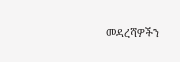መዳረሻዎችን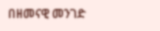በዘመናዊ መንገድ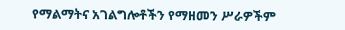የማልማትና አገልግሎቶችን የማዘመን ሥራዎችም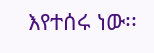እየተሰሩ ነው፡፡